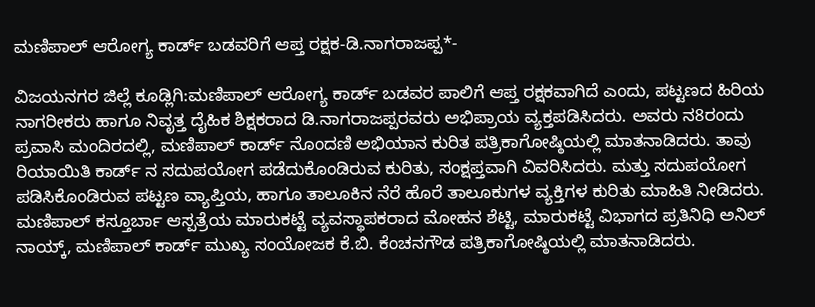ಮಣಿಪಾಲ್ ಆರೋಗ್ಯ ಕಾರ್ಡ್ ಬಡವರಿಗೆ ಆಪ್ತ ರಕ್ಷಕ-ಡಿ.ನಾಗರಾಜಪ್ಪ*-

ವಿಜಯನಗರ ಜಿಲ್ಲೆ ಕೂಡ್ಲಿಗಿ:ಮಣಿಪಾಲ್ ಆರೋಗ್ಯ ಕಾರ್ಡ್ ಬಡವರ ಪಾಲಿಗೆ ಆಪ್ತ ರಕ್ಷಕವಾಗಿದೆ ಎಂದು, ಪಟ್ಟಣದ ಹಿರಿಯ ನಾಗರೀಕರು ಹಾಗೂ ನಿವೃತ್ತ ದೈಹಿಕ ಶಿಕ್ಷಕರಾದ ಡಿ.ನಾಗರಾಜಪ್ಪರವರು ಅಭಿಪ್ರಾಯ ವ್ಯಕ್ತಪಡಿಸಿದರು. ಅವರು ನ8ರಂದು ಪ್ರವಾಸಿ ಮಂದಿರದಲ್ಲಿ, ಮಣಿಪಾಲ್ ಕಾರ್ಡ್ ನೊಂದಣಿ ಅಭಿಯಾನ ಕುರಿತ ಪತ್ರಿಕಾಗೋಷ್ಠಿಯಲ್ಲಿ ಮಾತನಾಡಿದರು. ತಾವು ರಿಯಾಯಿತಿ ಕಾರ್ಡ್ ನ ಸದುಪಯೋಗ ಪಡೆದುಕೊಂಡಿರುವ ಕುರಿತು, ಸಂಕ್ಷಪ್ತವಾಗಿ ವಿವರಿಸಿದರು. ಮತ್ತು ಸದುಪಯೋಗ ಪಡಿಸಿಕೊಂಡಿರುವ ಪಟ್ಟಣ ವ್ಯಾಪ್ತಿಯ, ಹಾಗೂ ತಾಲೂಕಿನ ನೆರೆ ಹೊರೆ ತಾಲೂಕುಗಳ ವ್ಯಕ್ತಿಗಳ ಕುರಿತು ಮಾಹಿತಿ ನೀಡಿದರು. ಮಣಿಪಾಲ್ ಕಸ್ತೂರ್ಬಾ ಆಸ್ಪತ್ರೆಯ ಮಾರುಕಟ್ಟೆ ವ್ಯವಸ್ಥಾಪಕರಾದ ಮೋಹನ ಶೆಟ್ಟಿ, ಮಾರುಕಟ್ಟೆ ವಿಭಾಗದ ಪ್ರತಿನಿಧಿ ಅನಿಲ್ ನಾಯ್ಕ್, ಮಣಿಪಾಲ್ ಕಾರ್ಡ್ ಮುಖ್ಯ ಸಂಯೋಜಕ ಕೆ.ಬಿ. ಕೆಂಚನಗೌಡ ಪತ್ರಿಕಾಗೋಷ್ಠಿಯಲ್ಲಿ ಮಾತನಾಡಿದರು.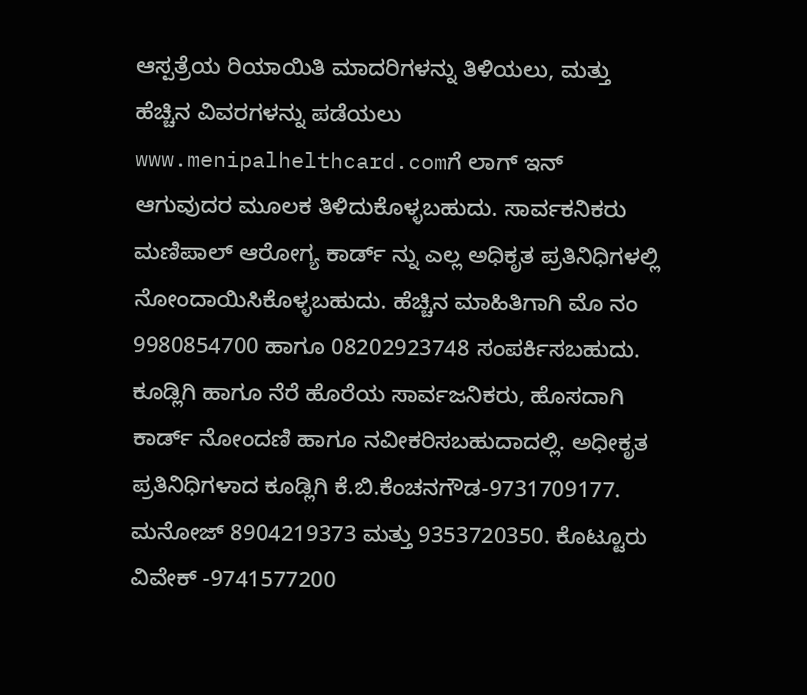ಆಸ್ಪತ್ರೆಯ ರಿಯಾಯಿತಿ ಮಾದರಿಗಳನ್ನು ತಿಳಿಯಲು, ಮತ್ತು ಹೆಚ್ಚಿನ ವಿವರಗಳನ್ನು ಪಡೆಯಲು www.menipalhelthcard.comಗೆ ಲಾಗ್ ಇನ್ ಆಗುವುದರ ಮೂಲಕ ತಿಳಿದುಕೊಳ್ಳಬಹುದು. ಸಾರ್ವಕನಿಕರು ಮಣಿಪಾಲ್ ಆರೋಗ್ಯ ಕಾರ್ಡ್ ನ್ನು ಎಲ್ಲ‍ ಅಧಿಕೃತ ಪ್ರತಿನಿಧಿಗಳಲ್ಲಿ ನೋಂದಾಯಿಸಿಕೊಳ್ಳಬಹುದು. ಹೆಚ್ಚಿನ ಮಾಹಿತಿಗಾಗಿ ಮೊ ನಂ 9980854700 ಹಾಗೂ 08202923748 ಸಂಪರ್ಕಿಸಬಹುದು. ಕೂಡ್ಲಿಗಿ ಹಾಗೂ ನೆರೆ ಹೊರೆಯ ಸಾರ್ವಜನಿಕರು, ಹೊಸದಾಗಿ ಕಾರ್ಡ್ ನೋಂದಣಿ ಹಾಗೂ ನವೀಕರಿಸಬಹುದಾದಲ್ಲಿ. ಅಧೀಕೃತ ಪ್ರತಿನಿಧಿಗಳಾದ ಕೂಡ್ಲಿಗಿ ಕೆ.ಬಿ.ಕೆಂಚನಗೌಡ-9731709177. ಮನೋಜ್ 8904219373 ಮತ್ತು 9353720350. ಕೊಟ್ಟೂರು ವಿವೇಕ್ -9741577200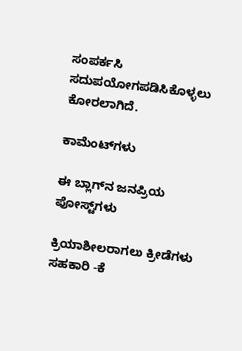ಸಂಪರ್ಕಸಿ ಸದುಪಯೋಗಪಡಿಸಿಕೊಳ್ಳಲು ಕೋರಲಾಗಿದೆ.

ಕಾಮೆಂಟ್‌ಗಳು

ಈ ಬ್ಲಾಗ್‌ನ ಜನಪ್ರಿಯ ಪೋಸ್ಟ್‌ಗಳು

ಕ್ರಿಯಾಶೀಲರಾಗಲು ಕ್ರೀಡೆಗಳು ಸಹಕಾರಿ -ಕೆ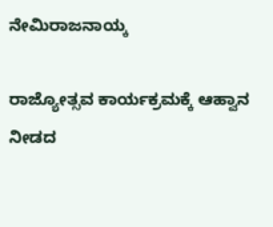ನೇಮಿರಾಜನಾಯ್ಕ

ರಾಜ್ಯೋತ್ಸವ ಕಾರ್ಯಕ್ರಮಕ್ಕೆ ಆಹ್ವಾನ ನೀಡದ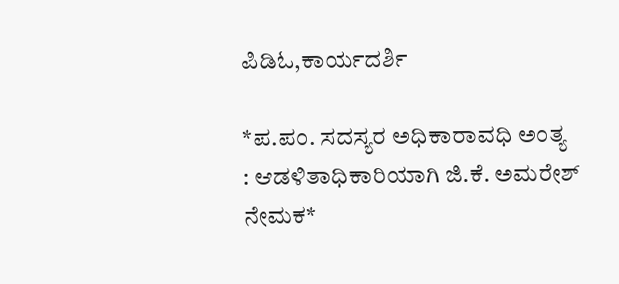ಪಿಡಿಓ,ಕಾರ್ಯದರ್ಶಿ

*ಪ.ಪಂ. ಸದಸ್ಯರ ಅಧಿಕಾರಾವಧಿ ಅಂತ್ಯ : ಆಡಳಿತಾಧಿಕಾರಿಯಾಗಿ ಜಿ.ಕೆ. ಅಮರೇಶ್ ನೇಮಕ*